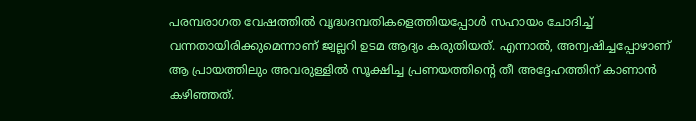പരമ്പരാഗത വേഷത്തില്‍ വൃദ്ധദമ്പതികളെത്തിയപ്പോൾ സഹായം ചോദിച്ച് വന്നതായിരിക്കുമെന്നാണ് ജ്വല്ലറി ഉടമ ആദ്യം കരുതിയത്. എന്നാല്‍, അന്വഷിച്ചപ്പോഴാണ് ആ പ്രായത്തിലും അവരുള്ളിൽ സൂക്ഷിച്ച പ്രണയത്തിന്‍റെ തീ അദ്ദേഹത്തിന് കാണാന്‍ കഴിഞ്ഞത്.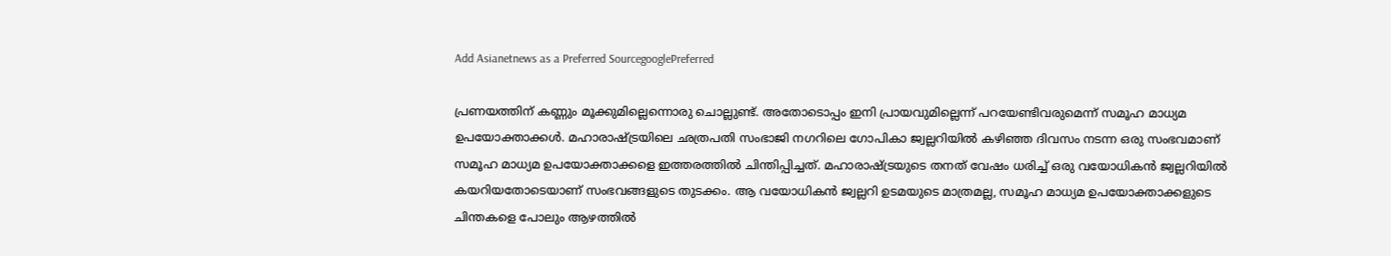Add Asianetnews as a Preferred SourcegooglePreferred

പ്രണയത്തിന് കണ്ണും മൂക്കുമില്ലെന്നൊരു ചൊല്ലുണ്ട്. അതോടൊപ്പം ഇനി പ്രായവുമില്ലെന്ന് പറയേണ്ടിവരുമെന്ന് സമൂഹ മാധ്യമ ഉപയോക്താക്കൾ. മഹാരാഷ്ട്രയിലെ ഛത്രപതി സംഭാജി നഗറിലെ ഗോപികാ ജ്വല്ലറിയില്‍ കഴിഞ്ഞ ദിവസം നടന്ന ഒരു സംഭവമാണ് സമൂഹ മാധ്യമ ഉപയോക്താക്കളെ ഇത്തരത്തില്‍ ചിന്തിപ്പിച്ചത്. മഹാരാഷ്ട്രയുടെ തനത് വേഷം ധരിച്ച് ഒരു വയോധികന്‍ ജ്വല്ലറിയില്‍ കയറിയതോടെയാണ് സംഭവങ്ങളുടെ തുടക്കം. ആ വയോധികന്‍ ജ്വല്ലറി ഉടമയുടെ മാത്രമല്ല, സമൂഹ മാധ്യമ ഉപയോക്താക്കളുടെ ചിന്തകളെ പോലും ആഴത്തില്‍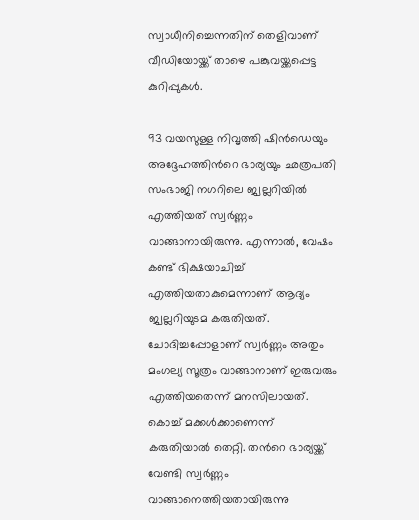സ്വാധീനിച്ചെന്നതിന് തെളിവാണ് വീഡിയോയ്ക്ക് താഴെ പങ്കുവയ്ക്കപ്പെട്ട കുറിപ്പുകൾ.

93 വയസുള്ള നിവൃത്തി ഷിന്‍ഡെയും അദ്ദേഹത്തിന്‍റെ ഭാര്യയും ഛത്രപതി സംഭാജി നഗറിലെ ജ്വല്ലറിയില്‍ എത്തിയത് സ്വര്‍ണ്ണം വാങ്ങാനായിരുന്നു. എന്നാല്‍, വേഷം കണ്ട് ഭിക്ഷയാചിച്ച് എത്തിയതാകുമെന്നാണ് ആദ്യം ജ്വല്ലറിയുടമ കരുതിയത്. ചോദിച്ചപ്പോളാണ് സ്വർണ്ണം അതും മംഗല്യ സൂത്രം വാങ്ങാനാണ് ഇരുവരും എത്തിയതെന്ന് മനസിലായത്. കൊച്ച് മക്കൾക്കാണെന്ന് കരുതിയാല്‍ തെറ്റി. തന്‍റെ ഭാര്യയ്ക്ക് വേണ്ടി സ്വര്‍ണ്ണം വാങ്ങാനെത്തിയതായിരുന്നു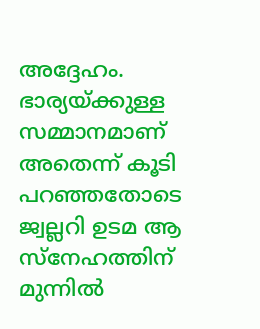അദ്ദേഹം. ഭാര്യയ്ക്കുള്ള സമ്മാനമാണ് അതെന്ന് കൂടി പറഞ്ഞതോടെ ജ്വല്ലറി ഉടമ ആ സ്നേഹത്തിന് മുന്നില്‍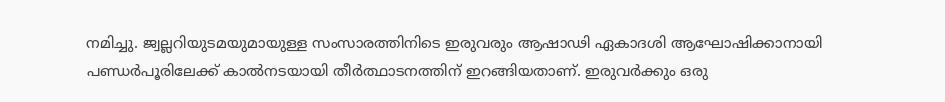നമിച്ചു. ജ്വല്ലറിയുടമയുമായുള്ള സംസാരത്തിനിടെ ഇരുവരും ആഷാഢി ഏകാദശി ആഘോഷിക്കാനായി പണ്ഡര്‍പൂരിലേക്ക് കാല്‍നടയായി തീര്‍ത്ഥാടനത്തിന് ഇറങ്ങിയതാണ്. ഇരുവര്‍ക്കും ഒരു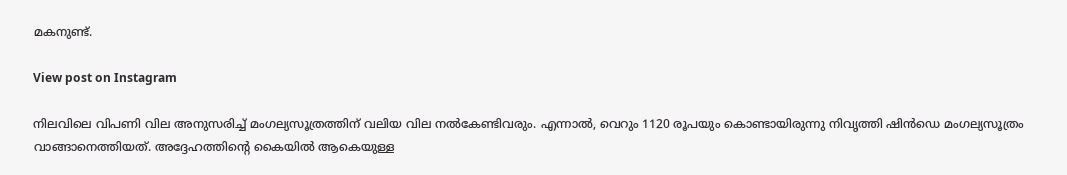മകനുണ്ട്.

View post on Instagram

നിലവിലെ വിപണി വില അനുസരിച്ച് മംഗല്യസൂത്രത്തിന് വലിയ വില നല്‍കേണ്ടിവരും. എന്നാല്‍, വെറും 1120 രൂപയും കൊണ്ടായിരുന്നു നിവൃത്തി ഷിന്‍ഡെ മംഗല്യസൂത്രം വാങ്ങാനെത്തിയത്. അദ്ദേഹത്തിന്‍റെ കൈയിൽ ആകെയുള്ള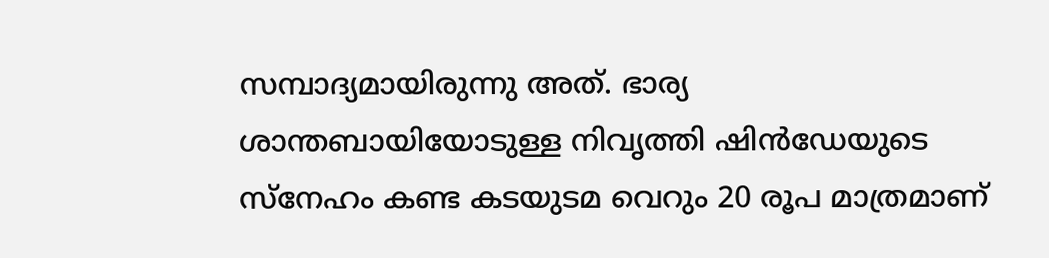സമ്പാദ്യമായിരുന്നു അത്. ഭാര്യ ശാന്തബായിയോടുള്ള നിവൃത്തി ഷിന്‍ഡേയുടെ സ്നേഹം കണ്ട കടയുടമ വെറും 20 രൂപ മാത്രമാണ്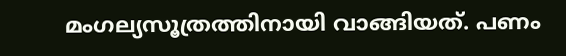മംഗല്യസൂത്രത്തിനായി വാങ്ങിയത്. പണം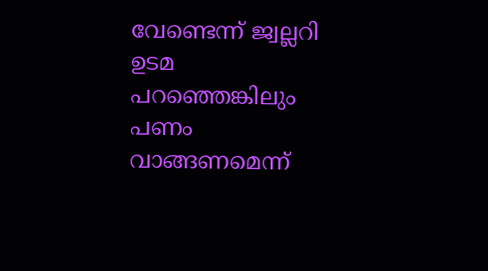വേണ്ടെന്ന് ജ്വല്ലറി ഉടമ പറഞ്ഞെങ്കിലും പണം വാങ്ങണമെന്ന്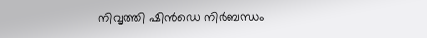നിവൃത്തി ഷിന്‍ഡെ നിര്‍ബന്ധം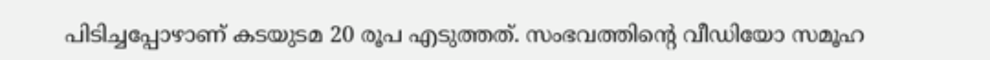പിടിച്ചപ്പോഴാണ് കടയുടമ 20 രൂപ എടുത്തത്. സംഭവത്തിന്‍റെ വീഡിയോ സമൂഹ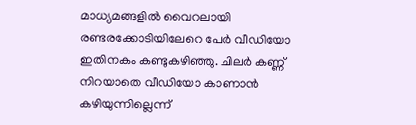മാധ്യമങ്ങളില്‍ വൈറലായി രണ്ടരക്കോടിയിലേറെ പേര്‍ വീഡിയോ ഇതിനകം കണ്ടുകഴിഞ്ഞു. ചിലര്‍ കണ്ണ് നിറയാതെ വീഡിയോ കാണാന്‍ കഴിയുന്നില്ലെന്ന്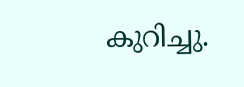കുറിച്ചു.